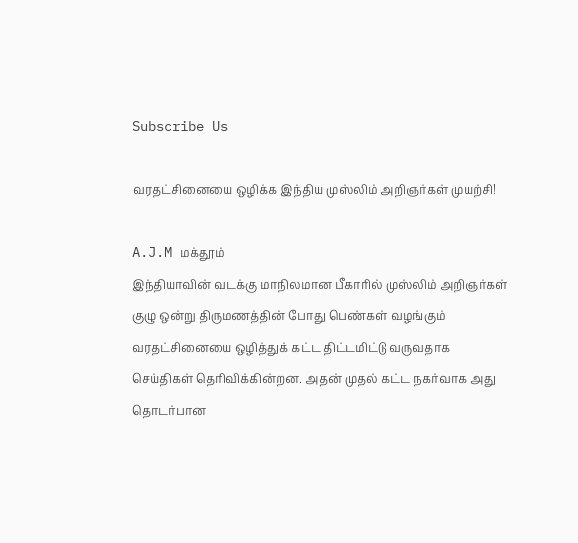Subscribe Us

வரதட்சினையை ஒழிக்க இந்திய முஸ்லிம் அறிஞர்கள் முயற்சி!

A.J.M மக்தூம்
இந்தியாவின் வடக்கு மாநிலமான பீகாரில் முஸ்லிம் அறிஞர்கள் குழு ஒன்று திருமணத்தின் போது பெண்கள் வழங்கும் வரதட்சினையை ஒழித்துக் கட்ட திட்டமிட்டு வருவதாக செய்திகள் தெரிவிக்கின்றன. அதன் முதல் கட்ட நகர்வாக அது தொடர்பான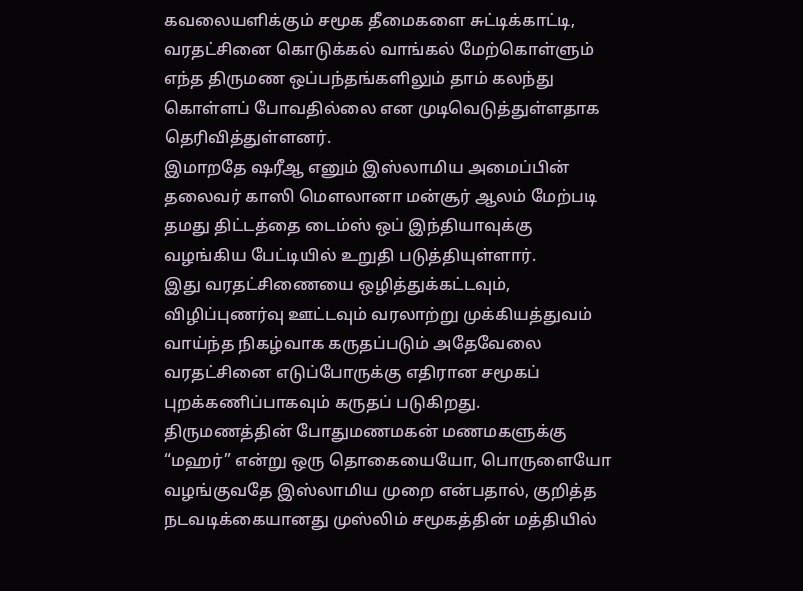கவலையளிக்கும் சமூக தீமைகளை சுட்டிக்காட்டி, வரதட்சினை கொடுக்கல் வாங்கல் மேற்கொள்ளும் எந்த திருமண ஒப்பந்தங்களிலும் தாம் கலந்து கொள்ளப் போவதில்லை என முடிவெடுத்துள்ளதாக தெரிவித்துள்ளனர்.
இமாறதே ஷரீஆ எனும் இஸ்லாமிய அமைப்பின் தலைவர் காஸி மௌலானா மன்சூர் ஆலம் மேற்படி தமது திட்டத்தை டைம்ஸ் ஒப் இந்தியாவுக்கு வழங்கிய பேட்டியில் உறுதி படுத்தியுள்ளார்.
இது வரதட்சிணையை ஒழித்துக்கட்டவும், விழிப்புணர்வு ஊட்டவும் வரலாற்று முக்கியத்துவம் வாய்ந்த நிகழ்வாக கருதப்படும் அதேவேலை வரதட்சினை எடுப்போருக்கு எதிரான சமூகப் புறக்கணிப்பாகவும் கருதப் படுகிறது.
திருமணத்தின் போதுமணமகன் மணமகளுக்கு “மஹர்” என்று ஒரு தொகையையோ, பொருளையோ வழங்குவதே இஸ்லாமிய முறை என்பதால், குறித்த நடவடிக்கையானது முஸ்லிம் சமூகத்தின் மத்தியில்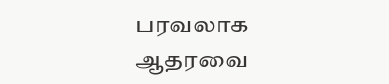பரவலாக ஆதரவை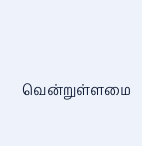வென்றுள்ளமை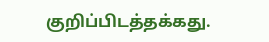குறிப்பிடத்தக்கது.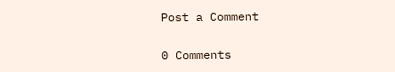Post a Comment

0 Comments